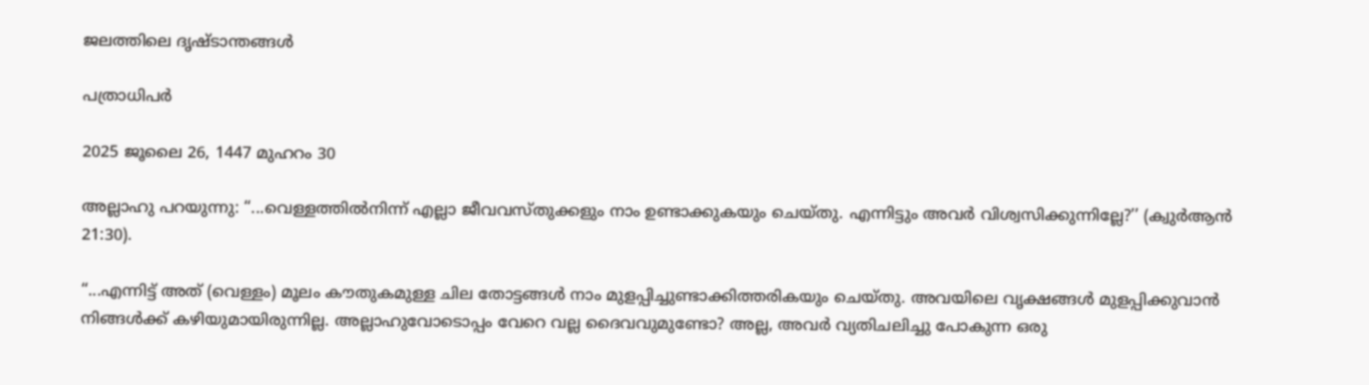ജലത്തിലെ ദൃഷ്ടാന്തങ്ങൾ

പത്രാധിപർ

2025 ജൂലൈ 26, 1447 മുഹറം 30

അല്ലാഹു പറയുന്നു: “...വെള്ളത്തിൽനിന്ന് എല്ലാ ജീവവസ്തുക്കളും നാം ഉണ്ടാക്കുകയും ചെയ്തു. എന്നിട്ടും അവർ വിശ്വസിക്കുന്നില്ലേ?’’ (ക്വുർആൻ 21:30).

“...എന്നിട്ട് അത് (വെള്ളം) മൂലം കൗതുകമുള്ള ചില തോട്ടങ്ങൾ നാം മുളപ്പിച്ചുണ്ടാക്കിത്തരികയും ചെയ്തു. അവയിലെ വൃക്ഷങ്ങൾ മുളപ്പിക്കുവാൻ നിങ്ങൾക്ക് കഴിയുമായിരുന്നില്ല. അല്ലാഹുവോടൊപ്പം വേറെ വല്ല ദൈവവുമുണ്ടോ? അല്ല, അവർ വ്യതിചലിച്ചു പോകുന്ന ഒരു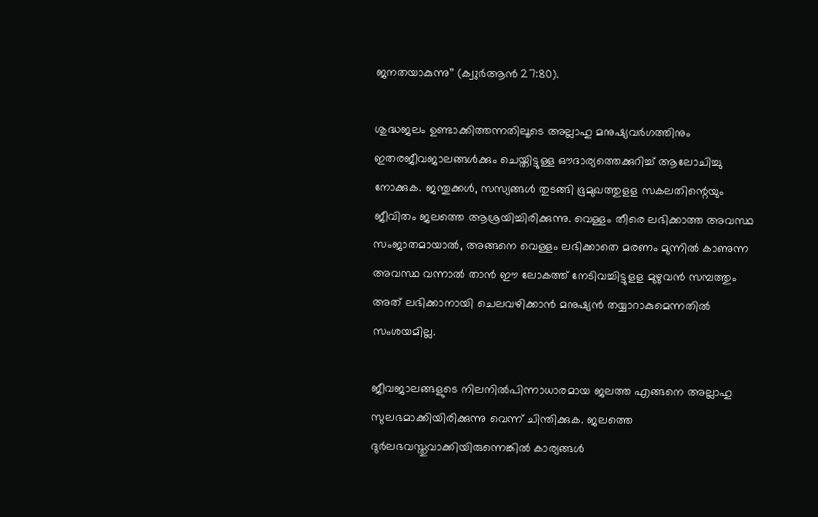ജനതയാകുന്നു’’ (ക്വുർആൻ 27:80).

ശുദ്ധജലം ഉണ്ടാക്കിത്തന്നതിലൂടെ അല്ലാഹു മനുഷ്യവർഗത്തിനും ഇതരജീവജാലങ്ങൾക്കും ചെയ്തിട്ടുള്ള ഔദാര്യത്തെക്കുറിച്ച് ആലോചിച്ചു നോക്കുക. ജന്തുക്കൾ, സസ്യങ്ങൾ തുടങ്ങി ഭൂമുഖത്തുളള സകലതിന്റെയും ജീവിതം ജലത്തെ ആശ്രയിച്ചിരിക്കുന്നു. വെള്ളം തീരെ ലഭിക്കാത്ത അവസ്ഥ സംജാതമായാൽ, അങ്ങനെ വെള്ളം ലഭിക്കാതെ മരണം മുന്നിൽ കാണുന്ന അവസ്ഥ വന്നാൽ താൻ ഈ ലോകത്ത് നേടിവച്ചിട്ടുളള മുഴുവൻ സമ്പത്തും അത് ലഭിക്കാനായി ചെലവഴിക്കാൻ മനുഷ്യൻ തയ്യാറാകുമെന്നതിൽ സംശയമില്ല.

ജീവജാലങ്ങളുടെ നിലനിൽപിന്നാധാരമായ ജലത്ത എങ്ങനെ അല്ലാഹു സുലഭമാക്കിയിരിക്കുന്നു വെന്ന് ചിന്തിക്കുക. ജലത്തെ ദുർലഭവസ്തുവാക്കിയിരുന്നെങ്കിൽ കാര്യങ്ങൾ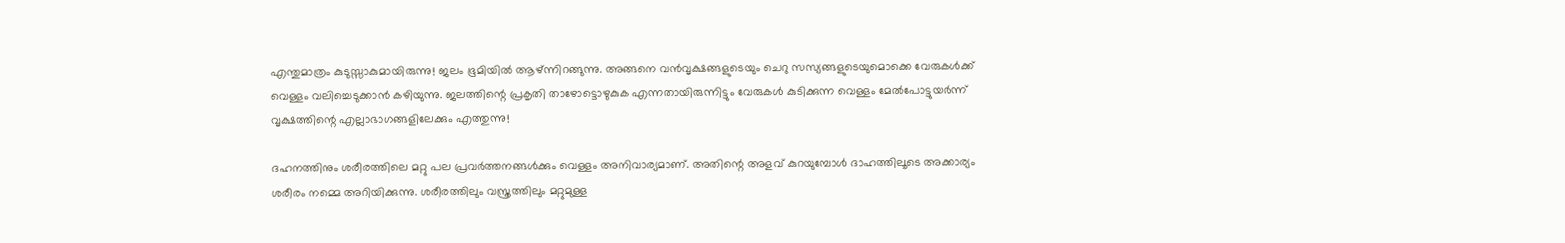എന്തുമാത്രം കുടുസ്സാകുമായിരുന്നു! ജലം ഭൂമിയിൽ ആഴ്ന്നിറങ്ങുന്നു. അങ്ങനെ വൻവൃക്ഷങ്ങളുടെയും ചെറു സസ്യങ്ങളുടെയുമൊക്കെ വേരുകൾക്ക് വെള്ളം വലിച്ചെടുക്കാൻ കഴിയുന്നു. ജലത്തിന്റെ പ്രകൃതി താഴോട്ടൊഴുകുക എന്നതായിരുന്നിട്ടും വേരുകൾ കുടിക്കുന്ന വെള്ളം മേൽപോട്ടുയർന്ന് വൃക്ഷത്തിന്റെ എല്ലാഭാഗങ്ങളിലേക്കും എത്തുന്നു!

ദഹനത്തിനും ശരീരത്തിലെ മറ്റു പല പ്രവർത്തനങ്ങൾക്കും വെള്ളം അനിവാര്യമാണ്. അതിന്റെ അളവ് കുറയുമ്പോൾ ദാഹത്തിലൂടെ അക്കാര്യം ശരീരം നമ്മെ അറിയിക്കുന്നു. ശരീരത്തിലും വസ്ത്രത്തിലും മറ്റുമുള്ള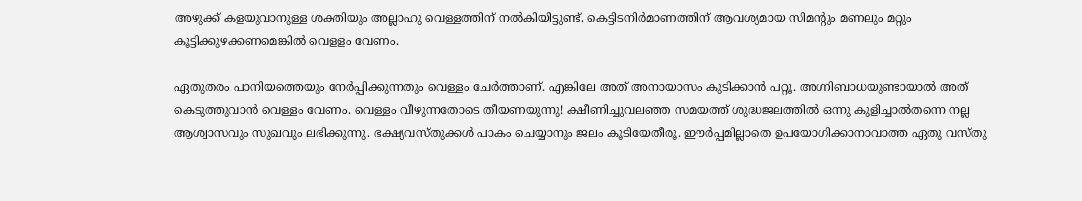അഴുക്ക് കളയുവാനുള്ള ശക്തിയും അല്ലാഹു വെള്ളത്തിന് നൽകിയിട്ടുണ്ട്. കെട്ടിടനിർമാണത്തിന് ആവശ്യമായ സിമന്റും മണലും മറ്റും കൂട്ടിക്കുഴക്കണമെങ്കിൽ വെളളം വേണം.

ഏതുതരം പാനിയത്തെയും നേർപ്പിക്കുന്നതും വെള്ളം ചേർത്താണ്. എങ്കിലേ അത് അനായാസം കുടിക്കാൻ പറ്റൂ. അഗ്നിബാധയുണ്ടായാൽ അത് കെടുത്തുവാൻ വെള്ളം വേണം. വെള്ളം വീഴുന്നതോടെ തീയണയുന്നു! ക്ഷീണിച്ചുവലഞ്ഞ സമയത്ത് ശുദ്ധജലത്തിൽ ഒന്നു കുളിച്ചാൽതന്നെ നല്ല ആശ്വാസവും സുഖവും ലഭിക്കുന്നു. ഭക്ഷ്യവസ്തുക്കൾ പാകം ചെയ്യാനും ജലം കൂടിയേതീരൂ. ഈർപ്പമില്ലാതെ ഉപയോഗിക്കാനാവാത്ത ഏതു വസ്തു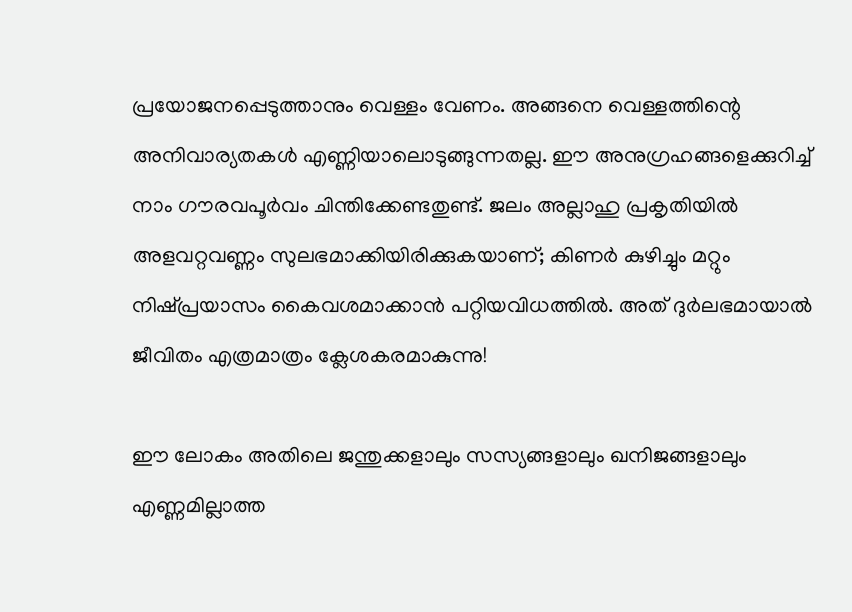പ്രയോജനപ്പെടുത്താനും വെള്ളം വേണം. അങ്ങനെ വെള്ളത്തിന്റെ അനിവാര്യതകൾ എണ്ണിയാലൊടുങ്ങുന്നതല്ല. ഈ അനുഗ്രഹങ്ങളെക്കുറിച്ച് നാം ഗൗരവപൂർവം ചിന്തിക്കേണ്ടതുണ്ട്. ജലം അല്ലാഹു പ്രകൃതിയിൽ അളവറ്റവണ്ണം സുലഭമാക്കിയിരിക്കുകയാണ്; കിണർ കുഴിച്ചും മറ്റും നിഷ്പ്രയാസം കൈവശമാക്കാൻ പറ്റിയവിധത്തിൽ. അത് ദുർലഭമായാൽ ജീവിതം എത്രമാത്രം ക്ലേശകരമാകുന്നു!

ഈ ലോകം അതിലെ ജന്തുക്കളാലും സസ്യങ്ങളാലും ഖനിജങ്ങളാലും എണ്ണമില്ലാത്ത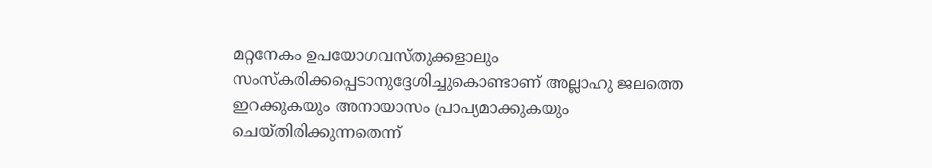മറ്റനേകം ഉപയോഗവസ്തുക്കളാലും സംസ്‌കരിക്കപ്പെടാനുദ്ദേശിച്ചുകൊണ്ടാണ് അല്ലാഹു ജലത്തെ ഇറക്കുകയും അനായാസം പ്രാപ്യമാക്കുകയും ചെയ്തിരിക്കുന്നതെന്ന്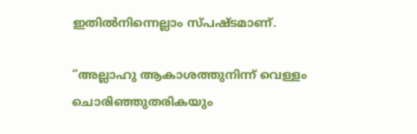ഇതിൽനിന്നെല്ലാം സ്പഷ്ടമാണ്.

“അല്ലാഹു ആകാശത്തുനിന്ന് വെള്ളം ചൊരിഞ്ഞുതരികയും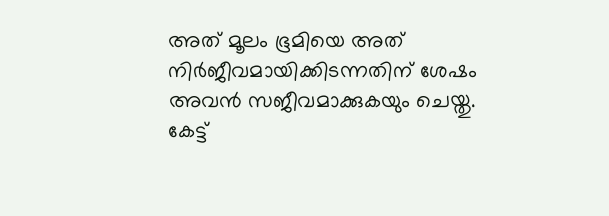അത് മൂലം ഭൂമിയെ അത് നിർജീവമായിക്കിടന്നതിന് ശേഷം അവൻ സജീവമാക്കുകയും ചെയ്തു. കേട്ട്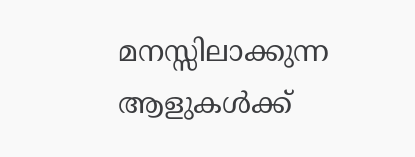മനസ്സിലാക്കുന്ന ആളുകൾക്ക്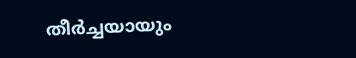തീർച്ചയായും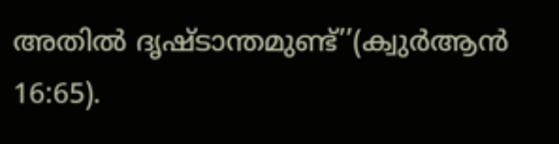അതിൽ ദൃഷ്ടാന്തമുണ്ട്’’(ക്വുർആൻ 16:65).